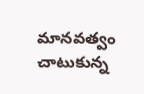మానవత్వం చాటుకున్న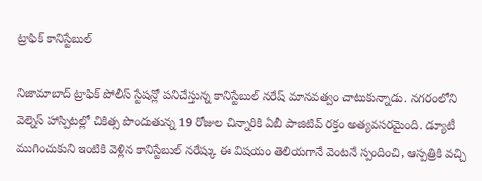ట్రాఫిక్ కానిస్టేబుల్

నిజామాబాద్ ట్రాఫిక్ పోలీస్ స్టేషన్లో పనిచేస్తున్న కానిస్టేబుల్ నరేష్ మానవత్వం చాటుకున్నాడు. నగరంలోని వెల్నెస్ హాస్పిటల్లో చికిత్స పొందుతున్న 19 రోజుల చిన్నారికి ఏబీ పాజిటివ్ రక్తం అత్యవసరమైంది. డ్యూటీ ముగించుకుని ఇంటికి వెళ్లిన కానిస్టేబుల్ నరేష్కు ఈ విషయం తెలియగానే వెంటనే స్పందించి, ఆస్పత్రికి వచ్చి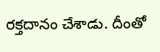రక్తదానం చేశాడు. దీంతో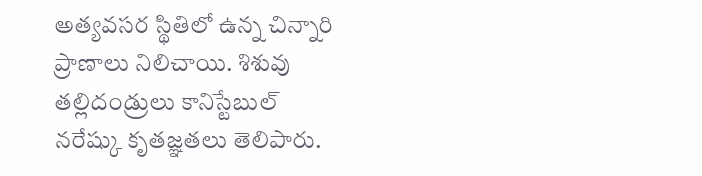అత్యవసర స్థితిలో ఉన్న చిన్నారి ప్రాణాలు నిలిచాయి. శిశువు తల్లిదండ్రులు కానిస్టేబుల్ నరేష్కు కృతజ్ఞతలు తెలిపారు.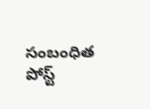సంబంధిత పోస్ట్